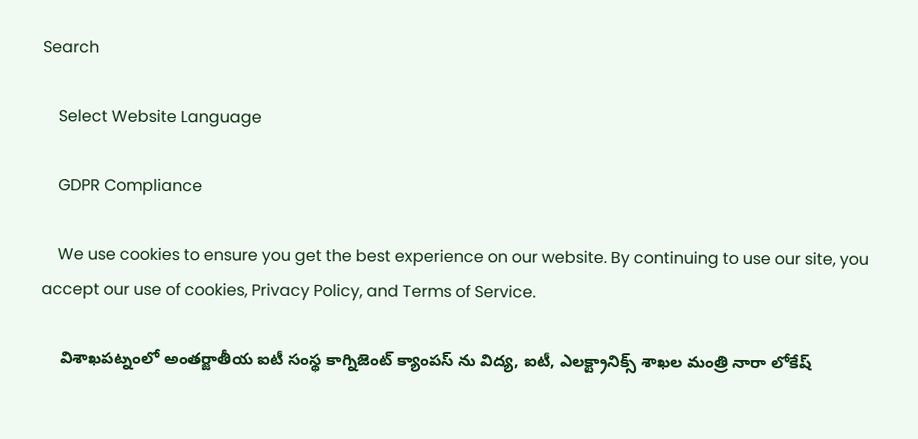Search

    Select Website Language

    GDPR Compliance

    We use cookies to ensure you get the best experience on our website. By continuing to use our site, you accept our use of cookies, Privacy Policy, and Terms of Service.

    విశాఖపట్నంలో అంతర్జాతీయ ఐటీ సంస్థ కాగ్నిజెంట్ క్యాంపస్ ను విద్య, ఐటీ, ఎలక్ట్రానిక్స్ శాఖల మంత్రి నారా లోకేష్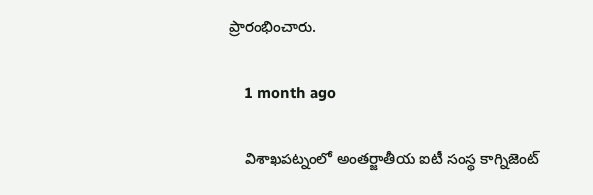ప్రారంభించారు.

    1 month ago

    విశాఖపట్నంలో అంతర్జాతీయ ఐటీ సంస్థ కాగ్నిజెంట్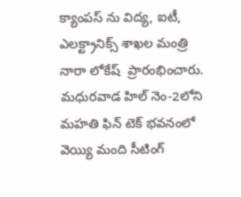క్యాంపస్ ను విద్య, ఐటీ, ఎలక్ట్రానిక్స్ శాఖల మంత్రి నారా లోకేష్  ప్రారంభించారు.  మధురవాడ హిల్ నెం-2లోని మహతి ఫిన్ టెక్ భవనంలో వెయ్యి మంది సీటింగ్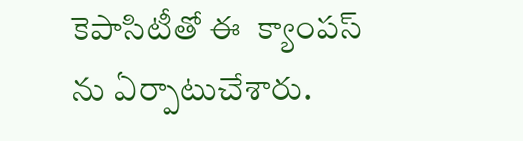కెపాసిటీతో ఈ  క్యాంపస్ ను ఏర్పాటుచేశారు.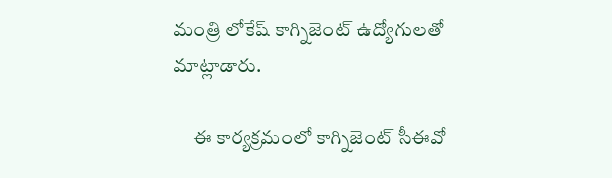మంత్రి లోకేష్ కాగ్నిజెంట్ ఉద్యోగులతో మాట్లాడారు.

     ఈ కార్యక్రమంలో కాగ్నిజెంట్ సీఈవో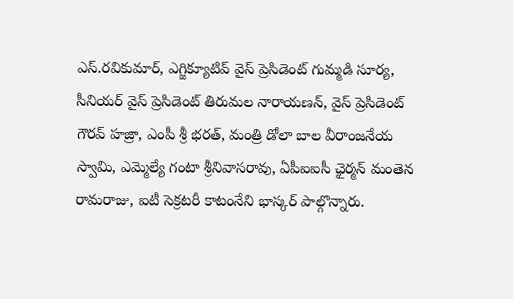ఎస్.రవికుమార్, ఎగ్జిక్యూటివ్ వైస్ ప్రెసిడెంట్ గుమ్మడి సూర్య, సీనియర్ వైస్ ప్రెసిడెంట్ తిరుమల నారాయణన్, వైస్ ప్రెసిడెంట్ గౌరవ్ హజ్రా, ఎంపీ శ్రీ భరత్, మంత్రి డోలా బాల వీరాంజనేయ స్వామి, ఎమ్మెల్యే గంటా శ్రీనివాసరావు, ఏపీఐఐసీ ఛైర్మన్ మంతెన రామరాజు, ఐటీ సెక్రటరీ కాటంనేని భాస్కర్ పాల్గొన్నారు.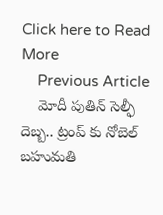Click here to Read More
    Previous Article
    మోదీ పుతిన్ సెల్ఫీ దెబ్బ.. ట్రంప్ కు నోబెల్ బహుమతి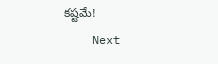కష్టమే!
    Next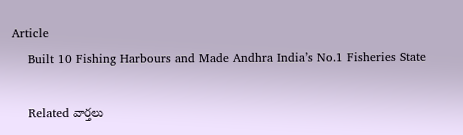Article
    Built 10 Fishing Harbours and Made Andhra India’s No.1 Fisheries State

    Related వార్తలు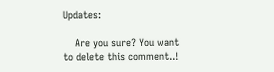Updates:

    Are you sure? You want to delete this comment..!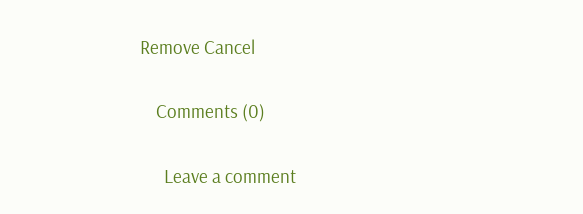Remove Cancel

    Comments (0)

      Leave a comment